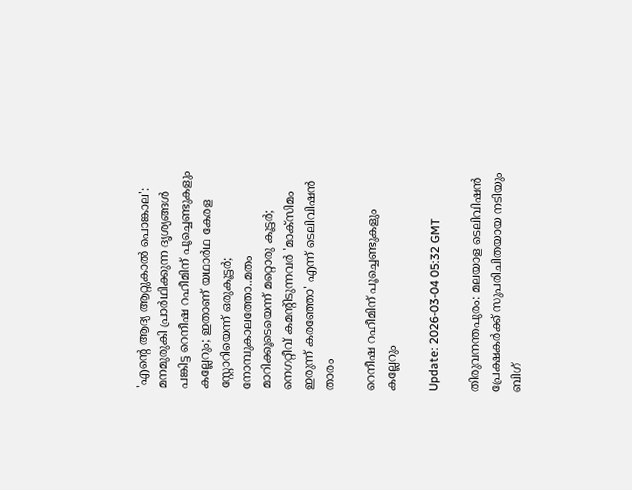'എന്റെ ആദ്യ ആറ്റുകാല്‍ പൊങ്കാല': മനമുരുകി പ്രാര്‍ഥിക്കുന്ന ദൃശ്യങ്ങള്‍ പങ്കിട്ട റെനീഷ റഹീമിന് പൂച്ചെണ്ടുകളും കല്ലേറും; ഇതാണ് യഥാര്‍ഥ കേരള സ്റ്റോറിയെന്ന് ഒരുകൂട്ടര്‍; നോമ്പുകാലത്തോ..മതം മാറിക്കൂടെയെന്ന് മറ്റൊരു കൂട്ടര്‍; നെഗറ്റീവ് കമന്റിടുന്നവര്‍ 'മാക്‌സിമം ഇരുന്ന് കരഞ്ഞോ' എന്ന് ടെലിവിഷന്‍ താരം

റെനീഷ റഹീമിന് പൂച്ചെണ്ടുകളും കല്ലേറും

Update: 2026-03-04 05:32 GMT

തിരുവനന്തപുരം: മലയാള ടെലിവിഷന്‍ പ്രേക്ഷകര്‍ക്ക് സുപരിചിതയായ നടിയും ബിഗ്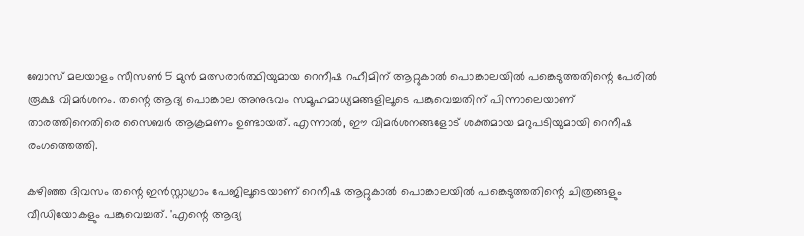ബോസ് മലയാളം സീസണ്‍ 5 മുന്‍ മത്സരാര്‍ത്ഥിയുമായ റെനീഷ റഹീമിന് ആറ്റുകാല്‍ പൊങ്കാലയില്‍ പങ്കെടുത്തതിന്റെ പേരില്‍ രൂക്ഷ വിമര്‍ശനം. തന്റെ ആദ്യ പൊങ്കാല അനുഭവം സമൂഹമാധ്യമങ്ങളിലൂടെ പങ്കുവെച്ചതിന് പിന്നാലെയാണ് താരത്തിനെതിരെ സൈബര്‍ ആക്രമണം ഉണ്ടായത്. എന്നാല്‍, ഈ വിമര്‍ശനങ്ങളോട് ശക്തമായ മറുപടിയുമായി റെനീഷ രംഗത്തെത്തി.

കഴിഞ്ഞ ദിവസം തന്റെ ഇന്‍സ്റ്റാഗ്രാം പേജിലൂടെയാണ് റെനീഷ ആറ്റുകാല്‍ പൊങ്കാലയില്‍ പങ്കെടുത്തതിന്റെ ചിത്രങ്ങളും വീഡിയോകളും പങ്കുവെച്ചത്. 'എന്റെ ആദ്യ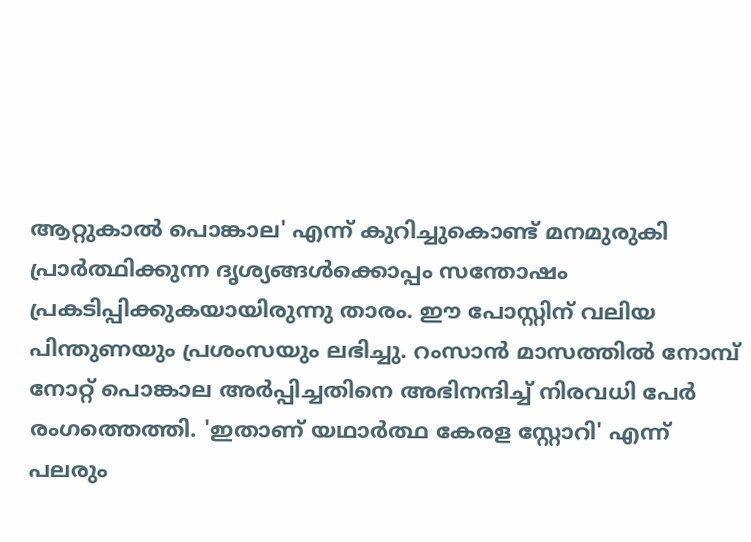ആറ്റുകാല്‍ പൊങ്കാല' എന്ന് കുറിച്ചുകൊണ്ട് മനമുരുകി പ്രാര്‍ത്ഥിക്കുന്ന ദൃശ്യങ്ങള്‍ക്കൊപ്പം സന്തോഷം പ്രകടിപ്പിക്കുകയായിരുന്നു താരം. ഈ പോസ്റ്റിന് വലിയ പിന്തുണയും പ്രശംസയും ലഭിച്ചു. റംസാന്‍ മാസത്തില്‍ നോമ്പ് നോറ്റ് പൊങ്കാല അര്‍പ്പിച്ചതിനെ അഭിനന്ദിച്ച് നിരവധി പേര്‍ രംഗത്തെത്തി. 'ഇതാണ് യഥാര്‍ത്ഥ കേരള സ്റ്റോറി' എന്ന് പലരും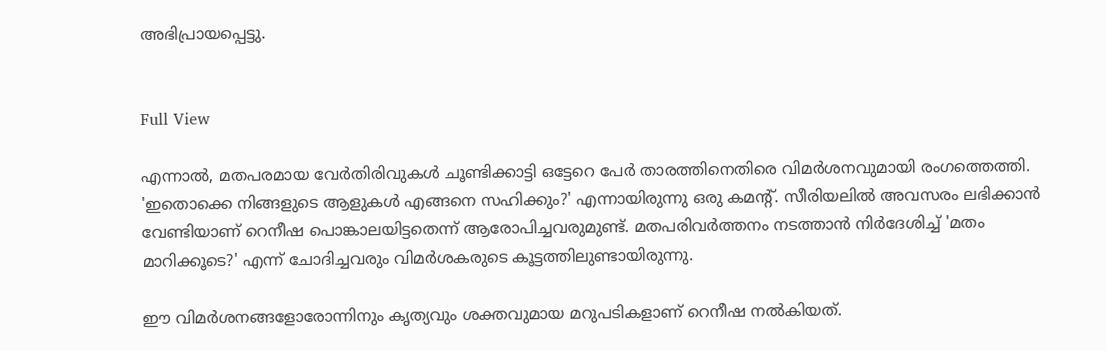അഭിപ്രായപ്പെട്ടു.


Full View

എന്നാല്‍, മതപരമായ വേര്‍തിരിവുകള്‍ ചൂണ്ടിക്കാട്ടി ഒട്ടേറെ പേര്‍ താരത്തിനെതിരെ വിമര്‍ശനവുമായി രംഗത്തെത്തി. 'ഇതൊക്കെ നിങ്ങളുടെ ആളുകള്‍ എങ്ങനെ സഹിക്കും?' എന്നായിരുന്നു ഒരു കമന്റ്. സീരിയലില്‍ അവസരം ലഭിക്കാന്‍ വേണ്ടിയാണ് റെനീഷ പൊങ്കാലയിട്ടതെന്ന് ആരോപിച്ചവരുമുണ്ട്. മതപരിവര്‍ത്തനം നടത്താന്‍ നിര്‍ദേശിച്ച് 'മതം മാറിക്കൂടെ?' എന്ന് ചോദിച്ചവരും വിമര്‍ശകരുടെ കൂട്ടത്തിലുണ്ടായിരുന്നു.

ഈ വിമര്‍ശനങ്ങളോരോന്നിനും കൃത്യവും ശക്തവുമായ മറുപടികളാണ് റെനീഷ നല്‍കിയത്.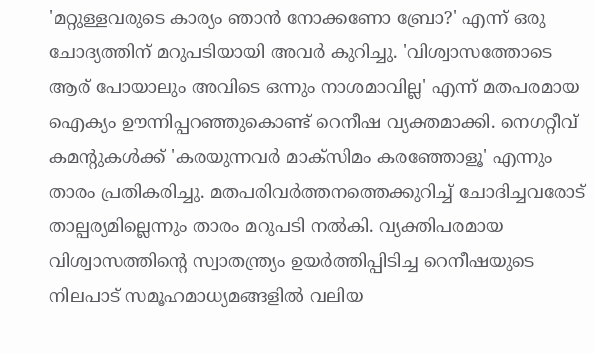'മറ്റുള്ളവരുടെ കാര്യം ഞാന്‍ നോക്കണോ ബ്രോ?' എന്ന് ഒരു ചോദ്യത്തിന് മറുപടിയായി അവര്‍ കുറിച്ചു. 'വിശ്വാസത്തോടെ ആര് പോയാലും അവിടെ ഒന്നും നാശമാവില്ല' എന്ന് മതപരമായ ഐക്യം ഊന്നിപ്പറഞ്ഞുകൊണ്ട് റെനീഷ വ്യക്തമാക്കി. നെഗറ്റീവ് കമന്റുകള്‍ക്ക് 'കരയുന്നവര്‍ മാക്‌സിമം കരഞ്ഞോളൂ' എന്നും താരം പ്രതികരിച്ചു. മതപരിവര്‍ത്തനത്തെക്കുറിച്ച് ചോദിച്ചവരോട് താല്പര്യമില്ലെന്നും താരം മറുപടി നല്‍കി. വ്യക്തിപരമായ വിശ്വാസത്തിന്റെ സ്വാതന്ത്ര്യം ഉയര്‍ത്തിപ്പിടിച്ച റെനീഷയുടെ നിലപാട് സമൂഹമാധ്യമങ്ങളില്‍ വലിയ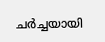ചര്‍ച്ചയായി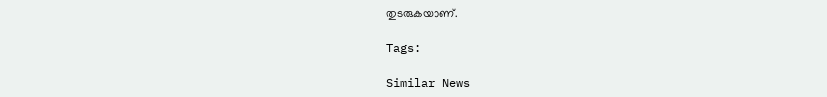തുടരുകയാണ്.

Tags:

Similar News